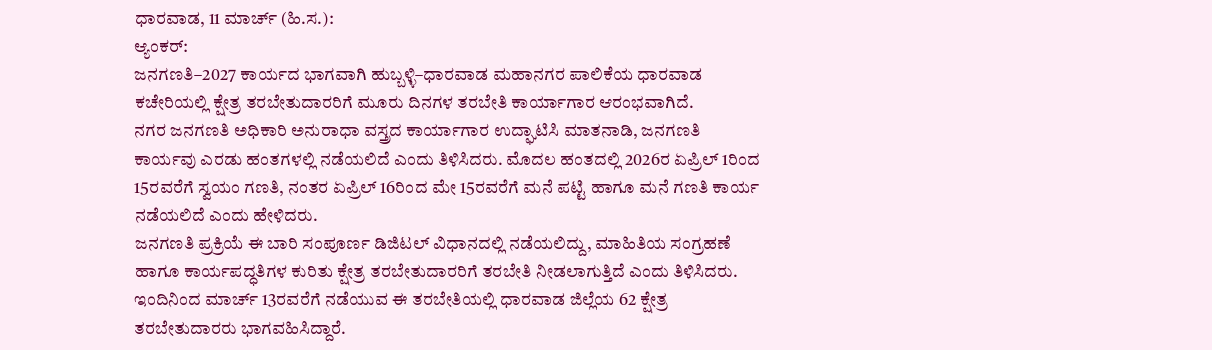ಧಾರವಾಡ, 11 ಮಾರ್ಚ್ (ಹಿ.ಸ.):
ಆ್ಯಂಕರ್:
ಜನಗಣತಿ–2027 ಕಾರ್ಯದ ಭಾಗವಾಗಿ ಹುಬ್ಬಳ್ಳಿ–ಧಾರವಾಡ ಮಹಾನಗರ ಪಾಲಿಕೆಯ ಧಾರವಾಡ ಕಚೇರಿಯಲ್ಲಿ ಕ್ಷೇತ್ರ ತರಬೇತುದಾರರಿಗೆ ಮೂರು ದಿನಗಳ ತರಬೇತಿ ಕಾರ್ಯಾಗಾರ ಆರಂಭವಾಗಿದೆ.
ನಗರ ಜನಗಣತಿ ಅಧಿಕಾರಿ ಅನುರಾಧಾ ವಸ್ತ್ರದ ಕಾರ್ಯಾಗಾರ ಉದ್ಘಾಟಿಸಿ ಮಾತನಾಡಿ, ಜನಗಣತಿ ಕಾರ್ಯವು ಎರಡು ಹಂತಗಳಲ್ಲಿ ನಡೆಯಲಿದೆ ಎಂದು ತಿಳಿಸಿದರು. ಮೊದಲ ಹಂತದಲ್ಲಿ 2026ರ ಏಪ್ರಿಲ್ 1ರಿಂದ 15ರವರೆಗೆ ಸ್ವಯಂ ಗಣತಿ, ನಂತರ ಏಪ್ರಿಲ್ 16ರಿಂದ ಮೇ 15ರವರೆಗೆ ಮನೆ ಪಟ್ಟಿ ಹಾಗೂ ಮನೆ ಗಣತಿ ಕಾರ್ಯ ನಡೆಯಲಿದೆ ಎಂದು ಹೇಳಿದರು.
ಜನಗಣತಿ ಪ್ರಕ್ರಿಯೆ ಈ ಬಾರಿ ಸಂಪೂರ್ಣ ಡಿಜಿಟಲ್ ವಿಧಾನದಲ್ಲಿ ನಡೆಯಲಿದ್ದು, ಮಾಹಿತಿಯ ಸಂಗ್ರಹಣೆ ಹಾಗೂ ಕಾರ್ಯಪದ್ಧತಿಗಳ ಕುರಿತು ಕ್ಷೇತ್ರ ತರಬೇತುದಾರರಿಗೆ ತರಬೇತಿ ನೀಡಲಾಗುತ್ತಿದೆ ಎಂದು ತಿಳಿಸಿದರು.
ಇಂದಿನಿಂದ ಮಾರ್ಚ್ 13ರವರೆಗೆ ನಡೆಯುವ ಈ ತರಬೇತಿಯಲ್ಲಿ ಧಾರವಾಡ ಜಿಲ್ಲೆಯ 62 ಕ್ಷೇತ್ರ ತರಬೇತುದಾರರು ಭಾಗವಹಿಸಿದ್ದಾರೆ.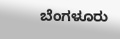ಬೆಂಗಳೂರು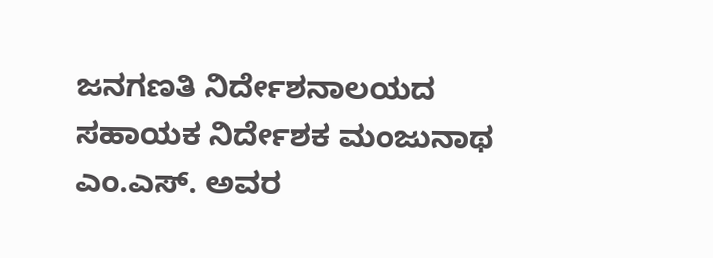ಜನಗಣತಿ ನಿರ್ದೇಶನಾಲಯದ ಸಹಾಯಕ ನಿರ್ದೇಶಕ ಮಂಜುನಾಥ ಎಂ.ಎಸ್. ಅವರ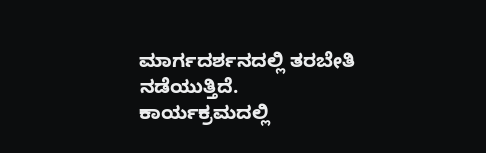ಮಾರ್ಗದರ್ಶನದಲ್ಲಿ ತರಬೇತಿ ನಡೆಯುತ್ತಿದೆ.
ಕಾರ್ಯಕ್ರಮದಲ್ಲಿ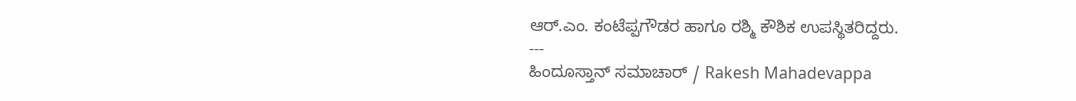ಆರ್.ಎಂ. ಕಂಟೆಪ್ಪಗೌಡರ ಹಾಗೂ ರಶ್ಮಿ ಕೌಶಿಕ ಉಪಸ್ಥಿತರಿದ್ದರು.
---
ಹಿಂದೂಸ್ತಾನ್ ಸಮಾಚಾರ್ / Rakesh Mahadevappa